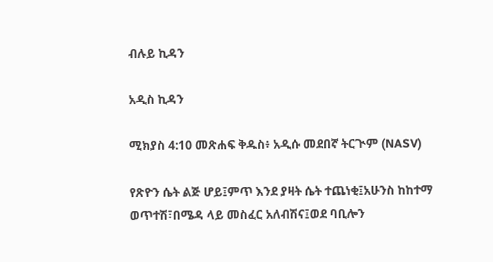ብሉይ ኪዳን

አዲስ ኪዳን

ሚክያስ 4:10 መጽሐፍ ቅዱስ፥ አዲሱ መደበኛ ትርጒም (NASV)

የጽዮን ሴት ልጅ ሆይ፤ምጥ እንደ ያዛት ሴት ተጨነቂ፤አሁንስ ከከተማ ወጥተሽ፣በሜዳ ላይ መስፈር አለብሽና፤ወደ ባቢሎን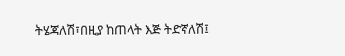ትሄጃለሽ፣በዚያ ከጠላት እጅ ትድኛለሽ፤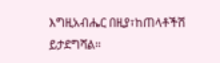እግዚአብሔር በዚያ፣ከጠላቶችሽ ይታደግሻል።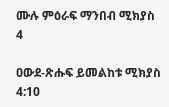ሙሉ ምዕራፍ ማንበብ ሚክያስ 4

ዐውደ-ጽሑፍ ይመልከቱ ሚክያስ 4:10